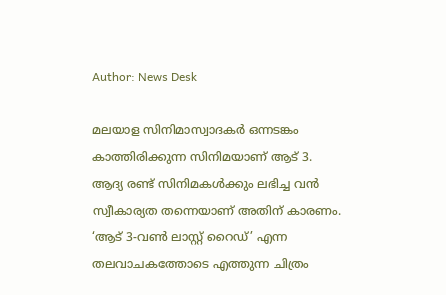Author: News Desk

മലയാള സിനിമാസ്വാദകർ ഒന്നടങ്കം കാത്തിരിക്കുന്ന സിനിമയാണ് ആട് 3. ആദ്യ രണ്ട് സിനിമകൾക്കും ലഭിച്ച വൻ സ്വീകാര്യത തന്നെയാണ് അതിന് കാരണം. ‘ആട് 3-വണ്‍ ലാസ്റ്റ് റൈഡ്’ എന്ന തലവാചകത്തോടെ എത്തുന്ന ചിത്രം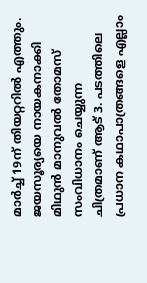മാർച്ച് 19ന് തിയറ്ററിൽ എത്തും. ജയസൂര്യയെ നായകനാക്കി മിഥുൻ മാനുവൽ തോമസ് സംവിധാനം ചെയ്യുന്ന ചിത്രമാണ് ആട് 3. പടത്തിലെ പ്രധാന കഥാപാത്രങ്ങളെ എല്ലാം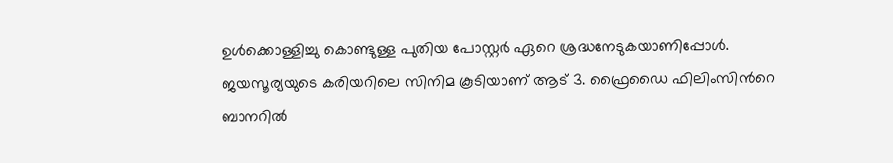ഉൾക്കൊള്ളിച്ചു കൊണ്ടുള്ള പുതിയ പോസ്റ്റർ ഏറെ ശ്രദ്ധനേടുകയാണിപ്പോൾ. ജയസൂര്യയുടെ കരിയറിലെ സിനിമ കൂടിയാണ് ആട് 3. ഫ്രൈഡൈ ഫിലിംസിന്‍റെ ബാനറില്‍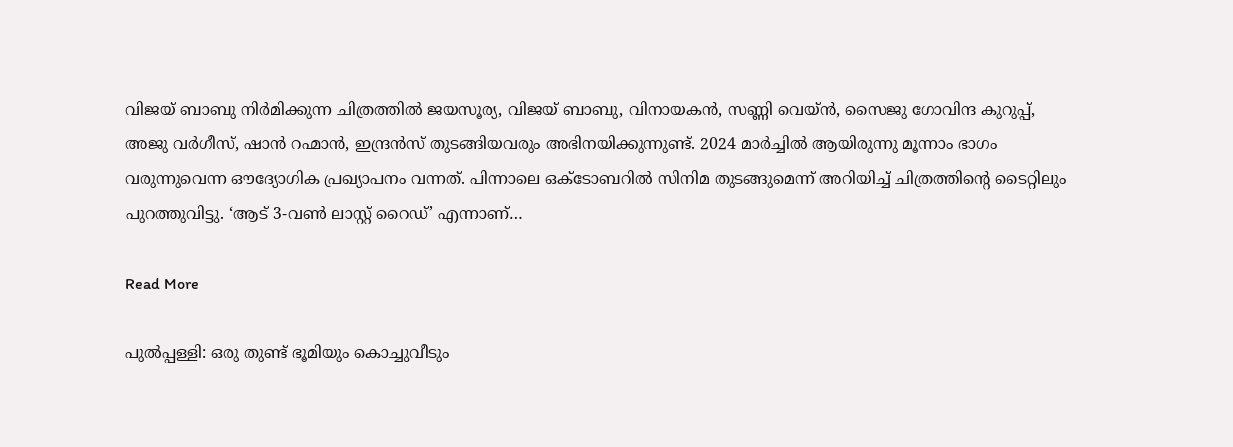വിജയ് ബാബു നിർമിക്കുന്ന ചിത്രത്തിൽ ജയസൂര്യ, വിജയ് ബാബു, വിനായകൻ, സണ്ണി വെയ്ൻ, സൈജു ഗോവിന്ദ കുറുപ്പ്, അജു വർഗീസ്, ഷാൻ റഹ്മാൻ, ഇന്ദ്രൻസ് തുടങ്ങിയവരും അഭിനയിക്കുന്നുണ്ട്. 2024 മാർച്ചിൽ ആയിരുന്നു മൂന്നാം ഭാഗം വരുന്നുവെന്ന ഔദ്യോഗിക പ്രഖ്യാപനം വന്നത്. പിന്നാലെ ഒക്ടോബറിൽ സിനിമ തുടങ്ങുമെന്ന് അറിയിച്ച് ചിത്രത്തിന്റെ ടൈറ്റിലും പുറത്തുവിട്ടു. ‘ആട് 3-വണ്‍ ലാസ്റ്റ് റൈഡ്’ എന്നാണ്…

Read More

പുല്‍പ്പള്ളി: ഒരു തുണ്ട് ഭൂമിയും കൊച്ചുവീടും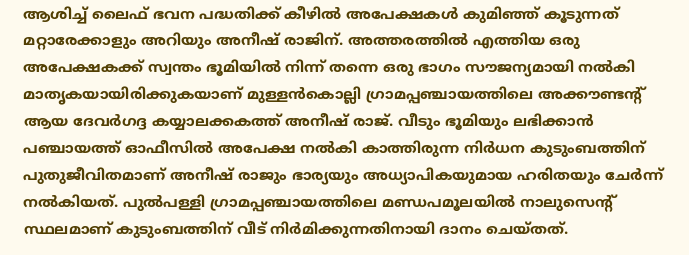ആശിച്ച് ലൈഫ് ഭവന പദ്ധതിക്ക് കീഴില്‍ അപേക്ഷകള്‍ കുമിഞ്ഞ് കൂടുന്നത് മറ്റാരേക്കാളും അറിയും അനീഷ് രാജിന്. അത്തരത്തില്‍ എത്തിയ ഒരു അപേക്ഷകക്ക് സ്വന്തം ഭൂമിയില്‍ നിന്ന് തന്നെ ഒരു ഭാഗം സൗജന്യമായി നല്‍കി മാതൃകയായിരിക്കുകയാണ് മുള്ളന്‍കൊല്ലി ഗ്രാമപ്പഞ്ചായത്തിലെ അക്കൗണ്ടന്റ് ആയ ദേവര്‍ഗദ്ദ കയ്യാലക്കകത്ത് അനീഷ് രാജ്. വീടും ഭൂമിയും ലഭിക്കാന്‍ പഞ്ചായത്ത് ഓഫീസില്‍ അപേക്ഷ നല്‍കി കാത്തിരുന്ന നിര്‍ധന കുടുംബത്തിന് പുതുജീവിതമാണ് അനീഷ് രാജും ഭാര്യയും അധ്യാപികയുമായ ഹരിതയും ചേര്‍ന്ന് നല്‍കിയത്. പുല്‍പള്ളി ഗ്രാമപ്പഞ്ചായത്തിലെ മണ്ഡപമൂലയില്‍ നാലുസെന്റ് സ്ഥലമാണ് കുടുംബത്തിന് വീട് നിര്‍മിക്കുന്നതിനായി ദാനം ചെയ്തത്.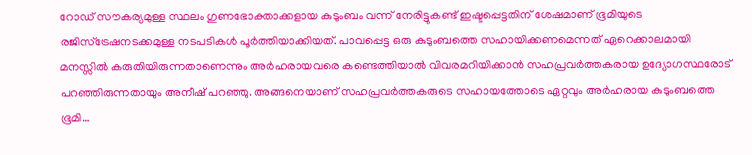റോഡ് സൗകര്യമുള്ള സ്ഥലം ഗുണഭോക്താക്കളായ കുടുംബം വന്ന് നേരിട്ടുകണ്ട് ഇഷ്ടപ്പെട്ടതിന് ശേഷമാണ് ഭൂമിയുടെ രജിസ്ട്രേഷനടക്കമുള്ള നടപടികള്‍ പൂര്‍ത്തിയാക്കിയത്. പാവപ്പെട്ട ഒരു കുടുംബത്തെ സഹായിക്കണമെന്നത് ഏറെക്കാലമായി മനസ്സില്‍ കരുതിയിരുന്നതാണെന്നും അര്‍ഹരായവരെ കണ്ടെത്തിയാല്‍ വിവരമറിയിക്കാന്‍ സഹപ്രവര്‍ത്തകരായ ഉദ്യോഗസ്ഥരോട് പറഞ്ഞിരുന്നതായും അനീഷ് പറഞ്ഞു. അങ്ങനെയാണ് സഹപ്രവര്‍ത്തകരുടെ സഹായത്തോടെ ഏറ്റവും അര്‍ഹരായ കുടുംബത്തെ ഭൂമി…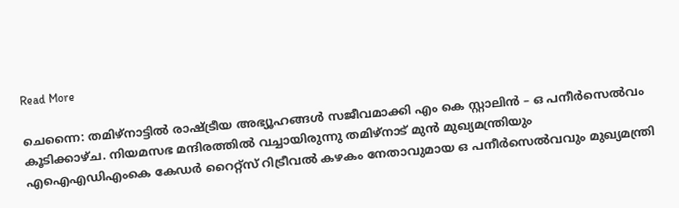Read More

ചെന്നൈ: തമിഴ്‌നാട്ടില്‍ രാഷ്ട്രീയ അഭ്യൂഹങ്ങള്‍ സജീവമാക്കി എം കെ സ്റ്റാലിന്‍ – ഒ പനീര്‍സെല്‍വം കൂടിക്കാഴ്ച. നിയമസഭ മന്ദിരത്തില്‍ വച്ചായിരുന്നു തമിഴ്‌നാട് മുന്‍ മുഖ്യമന്ത്രിയും എഐഎഡിഎംകെ കേഡര്‍ റൈറ്റ്സ് റിട്രീവല്‍ കഴകം നേതാവുമായ ഒ പനീര്‍സെല്‍വവും മുഖ്യമന്ത്രി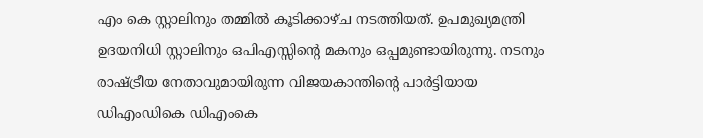എം കെ സ്റ്റാലിനും തമ്മില്‍ കൂടിക്കാഴ്ച നടത്തിയത്. ഉപമുഖ്യമന്ത്രി ഉദയനിധി സ്റ്റാലിനും ഒപിഎസ്സിന്റെ മകനും ഒപ്പമുണ്ടായിരുന്നു. നടനും രാഷ്ട്രീയ നേതാവുമായിരുന്ന വിജയകാന്തിന്റെ പാര്‍ട്ടിയായ ഡിഎംഡികെ ഡിഎംകെ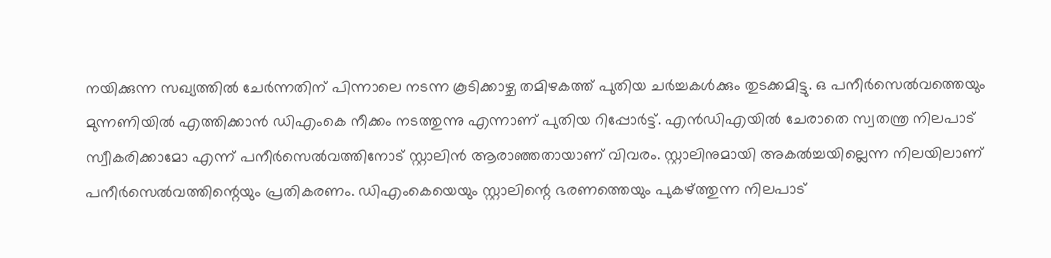നയിക്കുന്ന സഖ്യത്തില്‍ ചേര്‍ന്നതിന് പിന്നാലെ നടന്ന കൂടിക്കാഴ്ച തമിഴകത്ത് പുതിയ ചര്‍ച്ചകള്‍ക്കും തുടക്കമിട്ടു. ഒ പനീര്‍സെല്‍വത്തെയും മുന്നണിയില്‍ എത്തിക്കാന്‍ ഡിഎംകെ നീക്കം നടത്തുന്നു എന്നാണ് പുതിയ റിപ്പോര്‍ട്ട്. എന്‍ഡിഎയില്‍ ചേരാതെ സ്വതന്ത്ര നിലപാട് സ്വീകരിക്കാമോ എന്ന് പനീര്‍സെല്‍വത്തിനോട് സ്റ്റാലിന്‍ ആരാഞ്ഞതായാണ് വിവരം. സ്റ്റാലിനുമായി അകല്‍ച്ചയില്ലെന്ന നിലയിലാണ് പനീര്‍സെല്‍വത്തിന്റെയും പ്രതികരണം. ഡിഎംകെയെയും സ്റ്റാലിന്റെ ഭരണത്തെയും പുകഴ്ത്തുന്ന നിലപാട്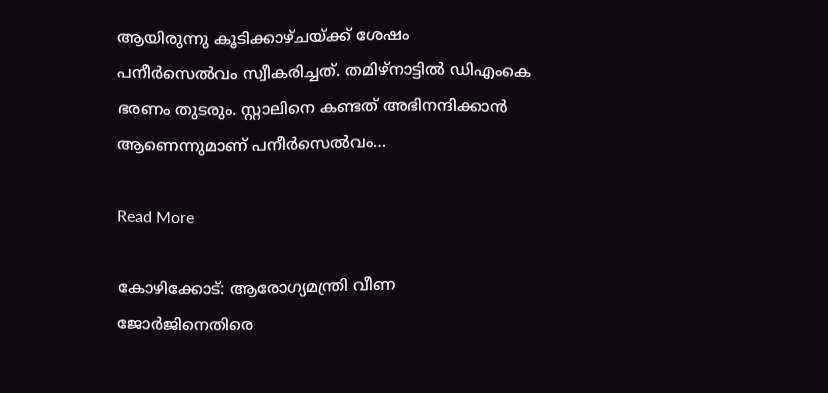ആയിരുന്നു കൂടിക്കാഴ്ചയ്ക്ക് ശേഷം പനീര്‍സെല്‍വം സ്വീകരിച്ചത്. തമിഴ്‌നാട്ടില്‍ ഡിഎംകെ ഭരണം തുടരും. സ്റ്റാലിനെ കണ്ടത് അഭിനന്ദിക്കാന്‍ ആണെന്നുമാണ് പനീര്‍സെല്‍വം…

Read More

കോഴിക്കോട്: ആരോഗ്യമന്ത്രി വീണ ജോർജിനെതിരെ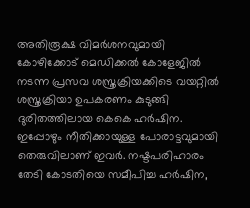അതിരൂക്ഷ വിമർശനവുമായി കോഴിക്കോട് മെഡിക്കല്‍ കോളേജില്‍ നടന്ന പ്രസവ ശസ്ത്രക്രിയക്കിടെ വയറ്റില്‍ ശസ്ത്രക്രിയാ ഉപകരണം കുടുങ്ങി ദുരിതത്തിലായ കെകെ ഹര്‍ഷിന. ഇപ്പോഴും നീതിക്കായുള്ള പോരാട്ടവുമായി തെരുവിലാണ് ഇവർ. നഷ്ടപരിഹാരം തേടി കോടതിയെ സമീപിച്ച ഹര്‍ഷിന,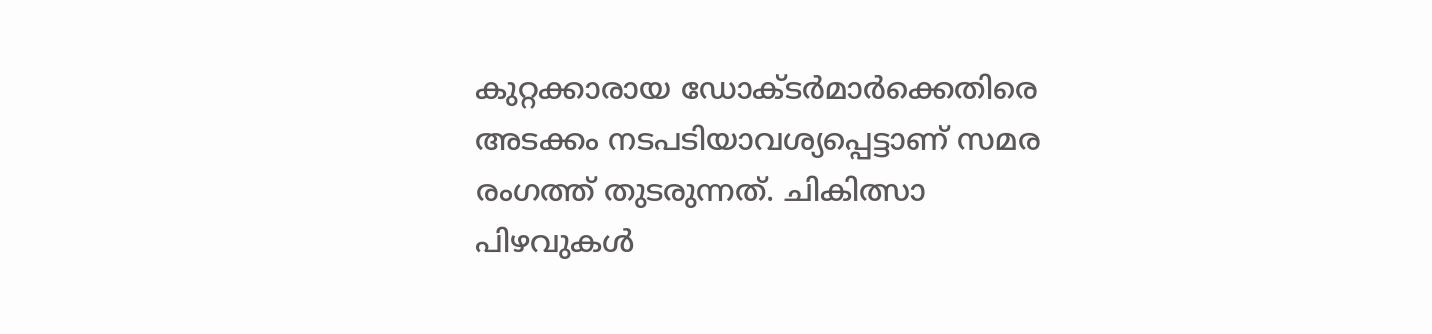കുറ്റക്കാരായ ഡോക്ടര്‍മാർക്കെതിരെ അടക്കം നടപടിയാവശ്യപ്പെട്ടാണ് സമര രംഗത്ത് തുടരുന്നത്. ചികിത്സാ പിഴവുകള്‍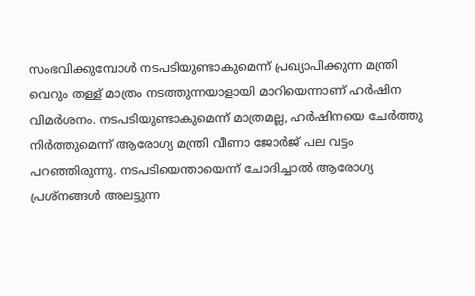സംഭവിക്കുമ്പോള്‍ നടപടിയുണ്ടാകുമെന്ന് പ്രഖ്യാപിക്കുന്ന മന്ത്രി വെറും തള്ള് മാത്രം നടത്തുന്നയാളായി മാറിയെന്നാണ് ഹര്‍ഷിന വിമർശനം. നടപടിയുണ്ടാകുമെന്ന് മാത്രമല്ല, ഹര്‍ഷിനയെ ചേര്‍ത്തു നിര്‍ത്തുമെന്ന് ആരോഗ്യ മന്ത്രി വീണാ ജോര്‍ജ് പല വട്ടം പറഞ്ഞിരുന്നു. നടപടിയെന്തായെന്ന് ചോദിച്ചാല്‍ ആരോഗ്യ പ്രശ്നങ്ങള്‍ അലട്ടുന്ന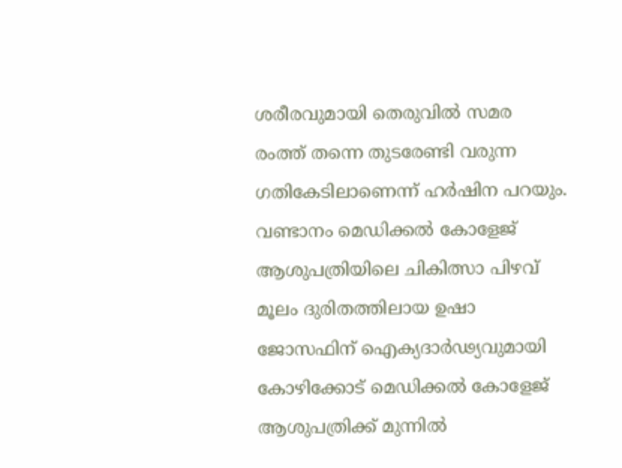ശരീരവുമായി തെരുവില്‍ സമര രംത്ത് തന്നെ തുടരേണ്ടി വരുന്ന ഗതികേടിലാണെന്ന് ഹര്‍ഷിന പറയും. വണ്ടാനം മെഡിക്കല്‍ കോളേജ് ആശുപത്രിയിലെ ചികിത്സാ പിഴവ് മൂലം ദുരിതത്തിലായ ഉഷാ ജോസഫിന് ഐക്യദാർഢ്യവുമായി കോഴിക്കോട് മെഡിക്കല്‍ കോളേജ് ആശുപത്രിക്ക് മുന്നില്‍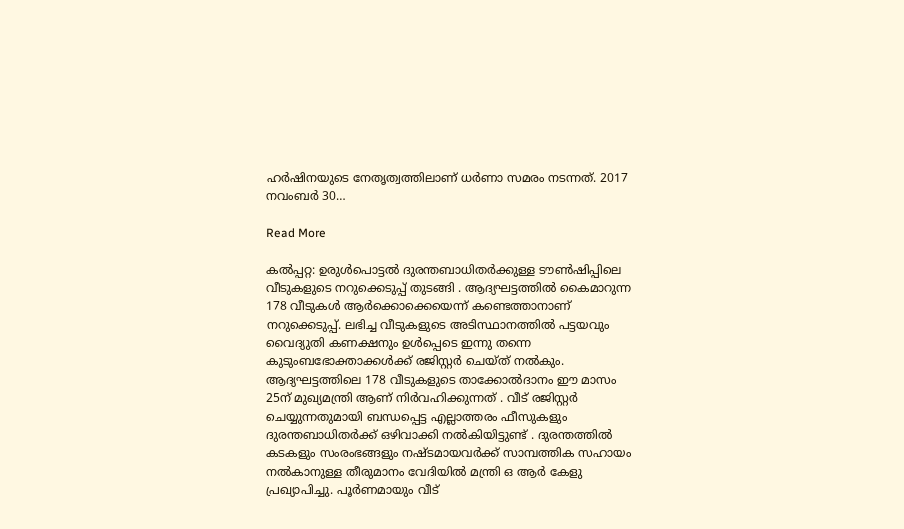ഹർഷിനയുടെ നേതൃത്വത്തിലാണ് ധര്‍ണാ സമരം നടന്നത്. 2017 നവംബര്‍ 30…

Read More

കല്‍പ്പറ്റ: ഉരുൾപൊട്ടൽ ദുരന്തബാധിതർക്കുള്ള ടൗൺഷിപ്പിലെ വീടുകളുടെ നറുക്കെടുപ്പ് തുടങ്ങി . ആദ്യഘട്ടത്തിൽ കൈമാറുന്ന 178 വീടുകൾ ആർക്കൊക്കെയെന്ന് കണ്ടെത്താനാണ് നറുക്കെടുപ്പ്. ലഭിച്ച വീടുകളുടെ അടിസ്ഥാനത്തിൽ പട്ടയവും വൈദ്യുതി കണക്ഷനും ഉൾപ്പെടെ ഇന്നു തന്നെ കുടുംബഭോക്താക്കൾക്ക് രജിസ്റ്റർ ചെയ്ത് നൽകും. ആദ്യഘട്ടത്തിലെ 178 വീടുകളുടെ താക്കോൽദാനം ഈ മാസം 25ന് മുഖ്യമന്ത്രി ആണ് നിർവഹിക്കുന്നത് . വീട് രജിസ്റ്റർ ചെയ്യുന്നതുമായി ബന്ധപ്പെട്ട എല്ലാത്തരം ഫീസുകളും ദുരന്തബാധിതർക്ക് ഒഴിവാക്കി നൽകിയിട്ടുണ്ട് . ദുരന്തത്തിൽ കടകളും സംരംഭങ്ങളും നഷ്ടമായവർക്ക് സാമ്പത്തിക സഹായം നൽകാനുള്ള തീരുമാനം വേദിയിൽ മന്ത്രി ഒ ആർ കേളു പ്രഖ്യാപിച്ചു. പൂർണമായും വീട്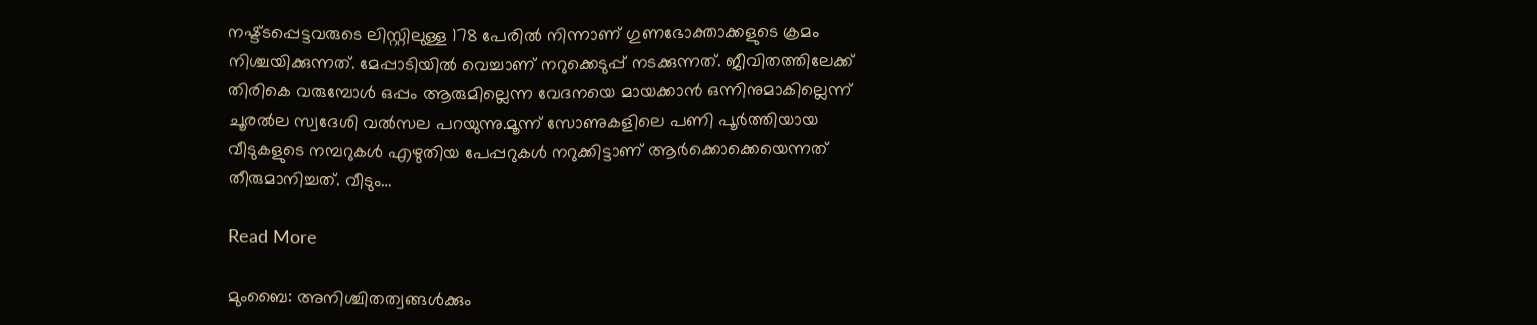നഷ്ട്ടപ്പെട്ടവരുടെ ലിസ്റ്റിലുള്ള 178 പേരിൽ നിന്നാണ് ഗുണഭോക്താക്കളുടെ ക്രമം നിശ്ചയിക്കുന്നത്. മേപ്പാടിയിൽ വെച്ചാണ് നറുക്കെടുപ്പ് നടക്കുന്നത്. ജീവിതത്തിലേക്ക് തിരികെ വരുമ്പോള്‍ ഒപ്പം ആരുമില്ലെന്ന വേദനയെ മായക്കാൻ ഒന്നിനുമാകില്ലെന്ന് ചൂരൽല സ്വദേശി വല്‍സല പറയുന്നു.മൂന്ന് സോണുകളിലെ പണി പൂർത്തിയായ വീടുകളുടെ നമ്പറുകൾ എഴുതിയ പേപ്പറുകൾ നറുക്കിട്ടാണ് ആർക്കൊക്കെയെന്നത് തീരുമാനിച്ചത്. വീടും…

Read More

മുംബൈ: അനിശ്ചിതത്വങ്ങള്‍ക്കും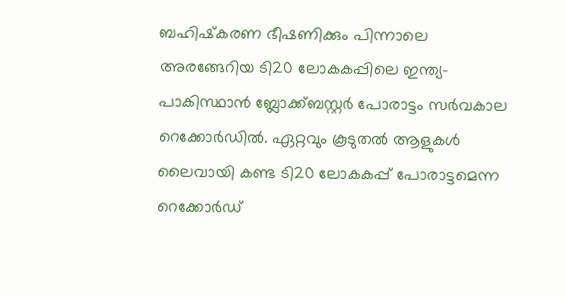ബഹിഷ്‌കരണ ഭീഷണിക്കും പിന്നാലെ അരങ്ങേറിയ ടി20 ലോകകപ്പിലെ ഇന്ത്യ- പാകിസ്ഥാന്‍ ബ്ലോക്ക്ബസ്റ്റര്‍ പോരാട്ടം സര്‍വകാല റെക്കോര്‍ഡില്‍. ഏറ്റവും കൂടുതല്‍ ആളുകള്‍ ലൈവായി കണ്ട ടി20 ലോകകപ്പ് പോരാട്ടമെന്ന റെക്കോര്‍ഡ്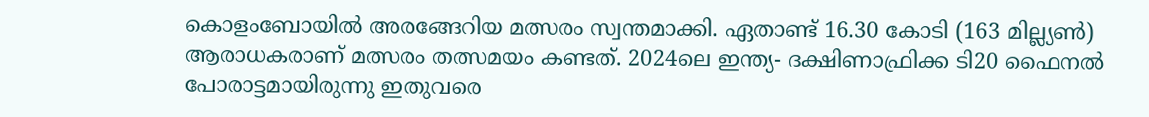കൊളംബോയില്‍ അരങ്ങേറിയ മത്സരം സ്വന്തമാക്കി. ഏതാണ്ട് 16.30 കോടി (163 മില്ല്യണ്‍) ആരാധകരാണ് മത്സരം തത്സമയം കണ്ടത്. 2024ലെ ഇന്ത്യ- ദക്ഷിണാഫ്രിക്ക ടി20 ഫൈനല്‍ പോരാട്ടമായിരുന്നു ഇതുവരെ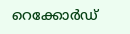റെക്കോര്‍ഡ്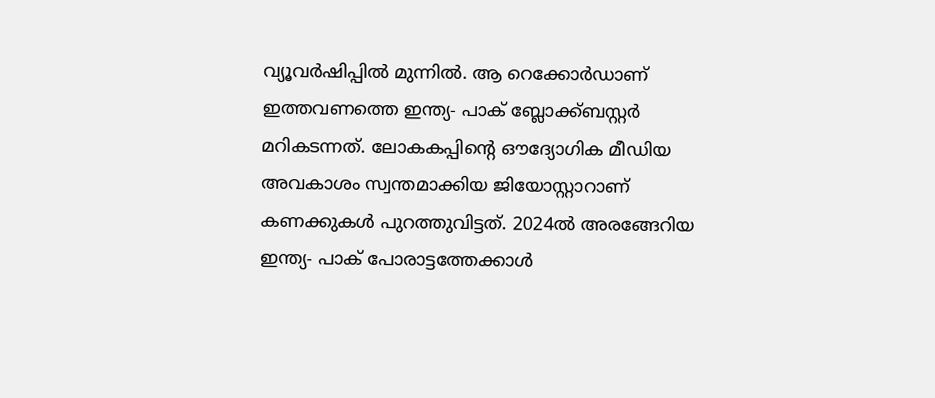വ്യൂവര്‍ഷിപ്പില്‍ മുന്നില്‍. ആ റെക്കോര്‍ഡാണ് ഇത്തവണത്തെ ഇന്ത്യ- പാക് ബ്ലോക്ക്ബസ്റ്റര്‍ മറികടന്നത്. ലോകകപ്പിന്റെ ഔദ്യോഗിക മീഡിയ അവകാശം സ്വന്തമാക്കിയ ജിയോസ്റ്റാറാണ് കണക്കുകള്‍ പുറത്തുവിട്ടത്. 2024ല്‍ അരങ്ങേറിയ ഇന്ത്യ- പാക് പോരാട്ടത്തേക്കാള്‍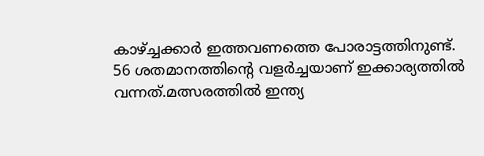കാഴ്ച്ചക്കാര്‍ ഇത്തവണത്തെ പോരാട്ടത്തിനുണ്ട്. 56 ശതമാനത്തിന്റെ വളര്‍ച്ചയാണ് ഇക്കാര്യത്തില്‍ വന്നത്.മത്സരത്തില്‍ ഇന്ത്യ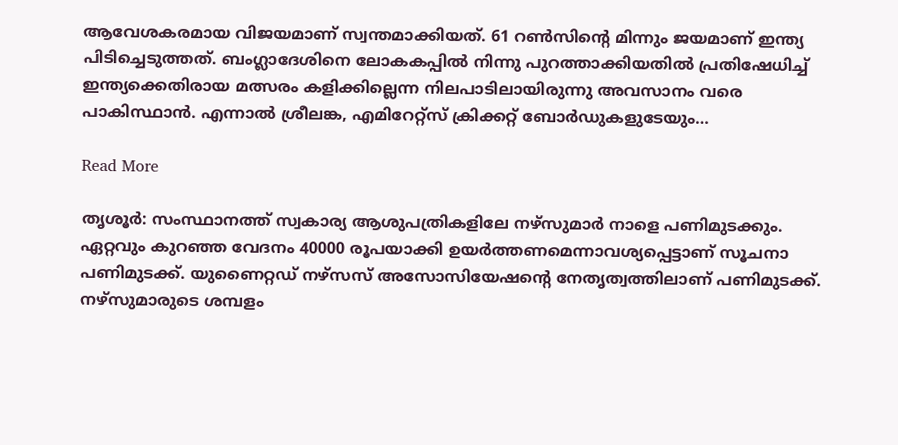ആവേശകരമായ വിജയമാണ് സ്വന്തമാക്കിയത്. 61 റണ്‍സിന്റെ മിന്നും ജയമാണ് ഇന്ത്യ പിടിച്ചെടുത്തത്. ബംഗ്ലാദേശിനെ ലോകകപ്പില്‍ നിന്നു പുറത്താക്കിയതില്‍ പ്രതിഷേധിച്ച് ഇന്ത്യക്കെതിരായ മത്സരം കളിക്കില്ലെന്ന നിലപാടിലായിരുന്നു അവസാനം വരെ പാകിസ്ഥാന്‍. എന്നാല്‍ ശ്രീലങ്ക, എമിറേറ്റ്‌സ് ക്രിക്കറ്റ് ബോര്‍ഡുകളുടേയും…

Read More

തൃശൂര്‍: സംസ്ഥാനത്ത് സ്വകാര്യ ആശുപത്രികളിലേ നഴ്സുമാര്‍ നാളെ പണിമുടക്കും. ഏറ്റവും കുറഞ്ഞ വേദനം 40000 രൂപയാക്കി ഉയര്‍ത്തണമെന്നാവശ്യപ്പെട്ടാണ് സൂചനാ പണിമുടക്ക്. യുണൈറ്റഡ് നഴ്സസ് അസോസിയേഷന്‍റെ നേതൃത്വത്തിലാണ് പണിമുടക്ക്. നഴ്സുമാരുടെ ശമ്പളം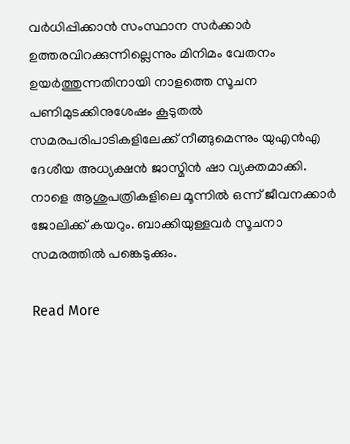വര്‍ധിപ്പിക്കാൻ സംസ്ഥാന സര്‍ക്കാര്‍ ഉത്തരവിറക്കുന്നില്ലെന്നും മിനിമം വേതനം ഉയര്‍ത്തുന്നതിനായി നാളത്തെ സൂചന പണിമുടക്കിനുശേഷം കൂടുതൽ സമരപരിപാടികളിലേക്ക് നീങ്ങുമെന്നും യുഎൻഎ ദേശീയ അധ്യക്ഷൻ ജാസ്മിൻ ഷാ വ്യക്തമാക്കി. നാളെ ആശുപത്രികളിലെ മൂന്നിൽ ഒന്ന് ജീവനക്കാര്‍ ജോലിക്ക് കയറും. ബാക്കിയുള്ളവര്‍ സൂചനാ സമരത്തിൽ പങ്കെടുക്കും.

Read More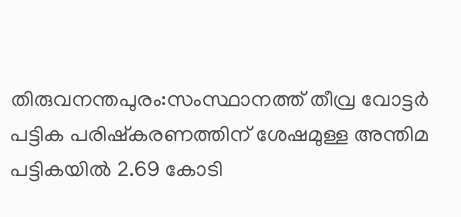തിരുവനന്തപുരം:സംസ്ഥാനത്ത് തീവ്ര വോട്ടര്‍ പട്ടിക പരിഷ്കരണത്തിന് ശേഷമുള്ള അന്തിമ പട്ടികയിൽ 2.69 കോടി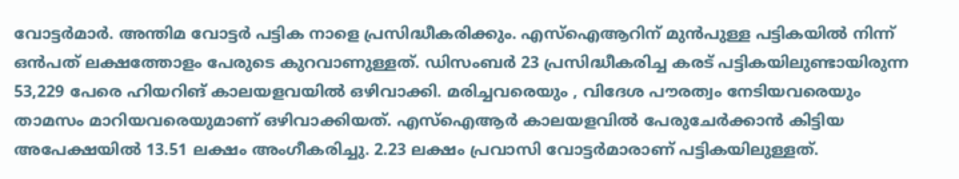വോട്ടര്‍മാര്‍. അന്തിമ വോട്ടര്‍ പട്ടിക നാളെ പ്രസിദ്ധീകരിക്കും. എസ്ഐആറിന് മുന്‍പുള്ള പട്ടികയിൽ നിന്ന് ഒന്‍പത് ലക്ഷത്തോളം പേരുടെ കുറവാണുള്ളത്. ഡിസംബര്‍ 23 പ്രസിദ്ധീകരിച്ച കരട് പട്ടികയിലുണ്ടായിരുന്ന 53,229 പേരെ ഹിയറിങ് കാലയളവയിൽ ഒഴിവാക്കി. മരിച്ചവരെയും , വിദേശ പൗരത്വം നേടിയവരെയും താമസം മാറിയവരെയുമാണ് ഒഴിവാക്കിയത്. എസ്ഐആര്‍ കാലയളവിൽ പേരുചേര്‍ക്കാൻ കിട്ടിയ അപേക്ഷയിൽ 13.51 ലക്ഷം അംഗീകരിച്ചു. 2.23 ലക്ഷം പ്രവാസി വോട്ടര്‍മാരാണ് പട്ടികയിലുള്ളത്.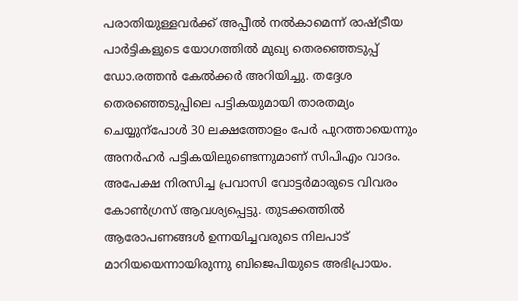പരാതിയുള്ളവര്‍ക്ക് അപ്പീൽ നൽകാമെന്ന് രാഷ്ട്രീയ പാര്‍ട്ടികളുടെ യോഗത്തിൽ മുഖ്യ തെര‍ഞ്ഞെടുപ്പ് ഡോ.രത്തൻ കേൽക്കര്‍ അറിയിച്ചു. തദ്ദേശ തെരഞ്ഞെടുപ്പിലെ പട്ടികയുമായി താരതമ്യം ചെയ്യുന്പോള്‍ 30 ലക്ഷത്തോളം പേര്‍ പുറത്തായെന്നും അനര്‍ഹര്‍ പട്ടികയിലുണ്ടെന്നുമാണ് സിപിഎം വാദം. അപേക്ഷ നിരസിച്ച പ്രവാസി വോട്ടര്‍മാരുടെ വിവരം കോണ്‍ഗ്രസ് ആവശ്യപ്പെട്ടു. തുടക്കത്തിൽ ആരോപണങ്ങള്‍ ഉന്നയിച്ചവരുടെ നിലപാട് മാറിയയെന്നായിരുന്നു ബിജെപിയുടെ അഭിപ്രായം.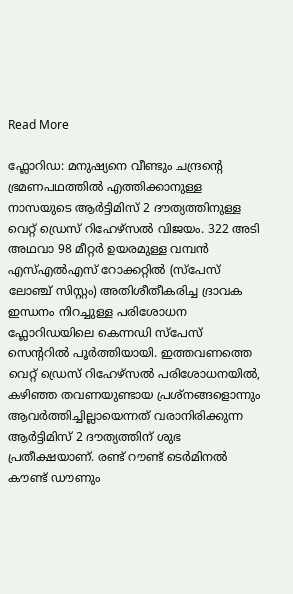Read More

ഫ്ലോറിഡ: മനുഷ്യനെ വീണ്ടും ചന്ദ്രന്‍റെ ഭ്രമണപഥത്തില്‍ എത്തിക്കാനുള്ള നാസയുടെ ആർട്ടിമിസ് 2 ദൗത്യത്തിനുള്ള വെറ്റ് ഡ്രെസ് റിഹേഴ്‌സൽ വിജയം. 322 അടി അഥവാ 98 മീറ്റർ ഉയരമുള്ള വമ്പൻ എസ്എൽഎസ് റോക്കറ്റിൽ (സ്പേസ് ലോഞ്ച് സിസ്റ്റം) അതിശീതീകരിച്ച ദ്രാവക ഇന്ധനം നിറച്ചുള്ള പരിശോധന ഫ്ലോറിഡയിലെ കെന്നഡി സ്പേസ് സെന്‍ററില്‍ പൂര്‍ത്തിയായി. ഇത്തവണത്തെ വെറ്റ് ഡ്രെസ് റിഹേഴ്‌സൽ പരിശോധനയില്‍, കഴിഞ്ഞ തവണയുണ്ടായ പ്രശ്‌നങ്ങളൊന്നും ആവർത്തിച്ചില്ലായെന്നത് വരാനിരിക്കുന്ന ആര്‍ട്ടിമിസ് 2 ദൗത്യത്തിന് ശുഭ പ്രതീക്ഷയാണ്. രണ്ട് റൗണ്ട് ടെർമിനൽ കൗണ്ട് ഡൗണും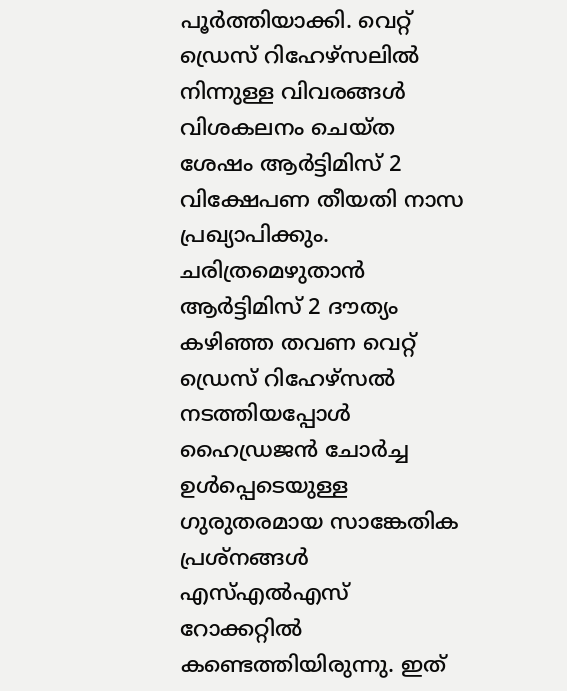പൂർത്തിയാക്കി. വെറ്റ് ഡ്രെസ് റിഹേഴ്‌സലില്‍ നിന്നുള്ള വിവരങ്ങൾ വിശകലനം ചെയ്‌ത ശേഷം ആർട്ടിമിസ് 2 വിക്ഷേപണ തീയതി നാസ പ്രഖ്യാപിക്കും. ചരിത്രമെഴുതാന്‍ ആർട്ടിമിസ് 2 ദൗത്യം കഴിഞ്ഞ തവണ വെറ്റ് ഡ്രെസ് റിഹേഴ്‌സൽ നടത്തിയപ്പോൾ ഹൈഡ്രജൻ ചോർച്ച ഉൾപ്പെടെയുള്ള ഗുരുതരമായ സാങ്കേതിക പ്രശ്‌നങ്ങൾ എസ്എൽഎസ് റോക്കറ്റിൽ കണ്ടെത്തിയിരുന്നു. ഇത്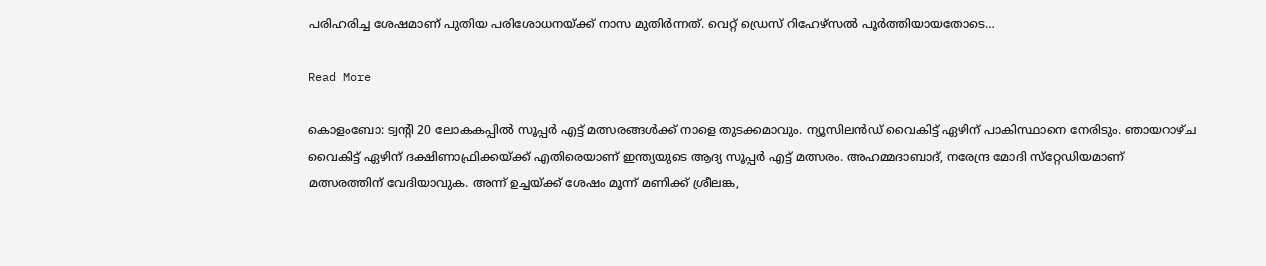പരിഹരിച്ച ശേഷമാണ് പുതിയ പരിശോധനയ്ക്ക് നാസ മുതിര്‍ന്നത്. വെറ്റ് ഡ്രെസ് റിഹേഴ്‌സൽ പൂര്‍ത്തിയായതോടെ…

Read More

കൊളംബോ: ട്വന്റി 20 ലോകകപ്പില്‍ സൂപ്പര്‍ എട്ട് മത്സരങ്ങള്‍ക്ക് നാളെ തുടക്കമാവും. ന്യൂസിലന്‍ഡ് വൈകിട്ട് ഏഴിന് പാകിസ്ഥാനെ നേരിടും. ഞായറാഴ്ച വൈകിട്ട് ഏഴിന് ദക്ഷിണാഫ്രിക്കയ്ക്ക് എതിരെയാണ് ഇന്ത്യയുടെ ആദ്യ സൂപ്പര്‍ എട്ട് മത്സരം. അഹമ്മദാബാദ്, നരേന്ദ്ര മോദി സ്‌റ്റേഡിയമാണ് മത്സരത്തിന് വേദിയാവുക. അന്ന് ഉച്ചയ്ക്ക് ശേഷം മൂന്ന് മണിക്ക് ശ്രീലങ്ക,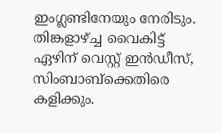ഇംഗ്ലണ്ടിനേയും നേരിടും. തിങ്കളാഴ്ച്ച വൈകിട്ട് ഏഴിന് വെസ്റ്റ് ഇന്‍ഡീസ്, സിംബാബ്‌ക്കെതിരെ കളിക്കും.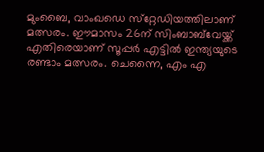മുംബൈ, വാംഖഡെ സ്‌റ്റേഡിയത്തിലാണ് മത്സരം. ഈമാസം 26ന് സിംബാബ്‌വേയ്ക്ക് എതിരെയാണ് സൂപ്പര്‍ എട്ടില്‍ ഇന്ത്യയുടെ രണ്ടാം മത്സരം. ചെന്നൈ, എം എ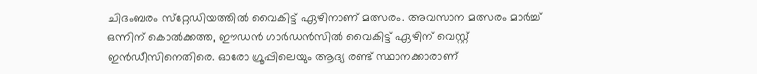ചിദംബരം സ്‌റ്റേഡിയത്തില്‍ വൈകിട്ട് ഏഴിനാണ് മത്സരം. അവസാന മത്സരം മാര്‍ച്ച് ഒന്നിന് കൊല്‍ക്കത്ത, ഈഡന്‍ ഗാര്‍ഡന്‍സില്‍ വൈകിട്ട് ഏഴിന് വെസ്റ്റ് ഇന്‍ഡീസിനെതിരെ. ഓരോ ഗ്രൂപ്പിലെയും ആദ്യ രണ്ട് സ്ഥാനക്കാരാണ്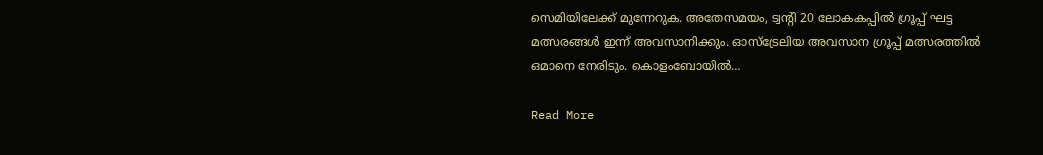സെമിയിലേക്ക് മുന്നേറുക. അതേസമയം, ട്വന്റി 20 ലോകകപ്പില്‍ ഗ്രൂപ്പ് ഘട്ട മത്സരങ്ങള്‍ ഇന്ന് അവസാനിക്കും. ഓസ്‌ട്രേലിയ അവസാന ഗ്രൂപ്പ് മത്സരത്തില്‍ ഒമാനെ നേരിടും. കൊളംബോയില്‍…

Read More